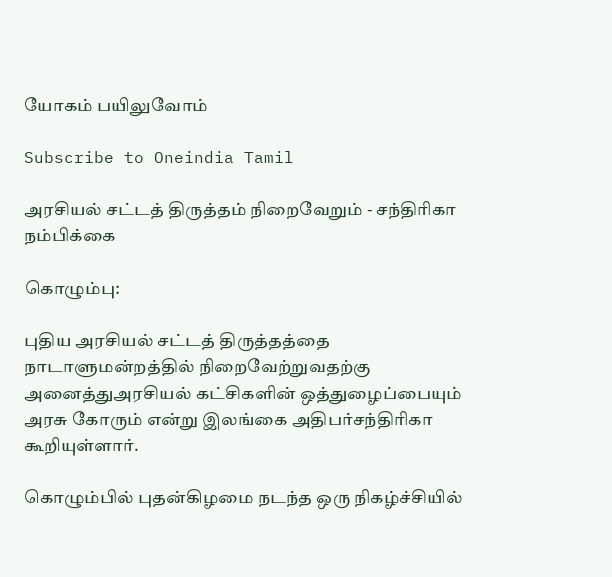யோகம் பயிலுவோம்

Subscribe to Oneindia Tamil

அரசியல் சட்டத் திருத்தம் நிறைவேறும் - சந்திரிகா நம்பிக்கை

கொழும்பு:

புதிய அரசியல் சட்டத் திருத்தத்தை நாடாளுமன்றத்தில் நிறைவேற்றுவதற்கு அனைத்துஅரசியல் கட்சிகளின் ஒத்துழைப்பையும் அரசு கோரும் என்று இலங்கை அதிபர்சந்திரிகா கூறியுள்ளார்.

கொழும்பில் புதன்கிழமை நடந்த ஒரு நிகழ்ச்சியில்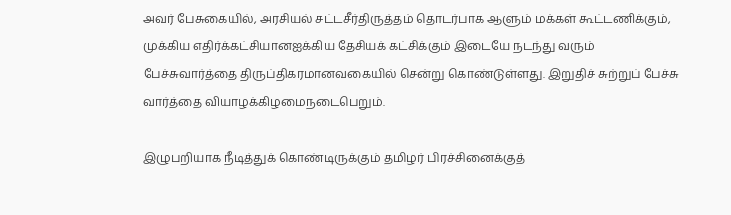அவர் பேசுகையில், அரசியல் சட்டசீர்திருத்தம் தொடர்பாக ஆளும் மக்கள் கூட்டணிக்கும், முக்கிய எதிர்க்கட்சியானஐக்கிய தேசியக் கட்சிக்கும் இடையே நடந்து வரும் பேச்சுவார்த்தை திருப்திகரமானவகையில் சென்று கொண்டுள்ளது. இறுதிச் சுற்றுப் பேச்சு வார்த்தை வியாழக்கிழமைநடைபெறும்.

இழுபறியாக நீடித்துக் கொண்டிருக்கும் தமிழர் பிரச்சினைக்குத்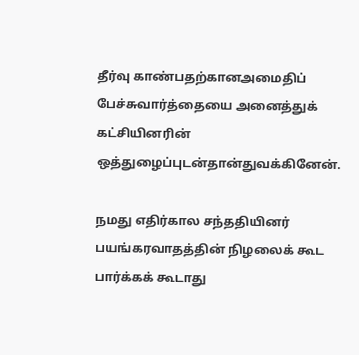தீர்வு காண்பதற்கானஅமைதிப் பேச்சுவார்த்தையை அனைத்துக் கட்சியினரின் ஒத்துழைப்புடன்தான்துவக்கினேன்.

நமது எதிர்கால சந்ததியினர் பயங்கரவாதத்தின் நிழலைக் கூட பார்க்கக் கூடாது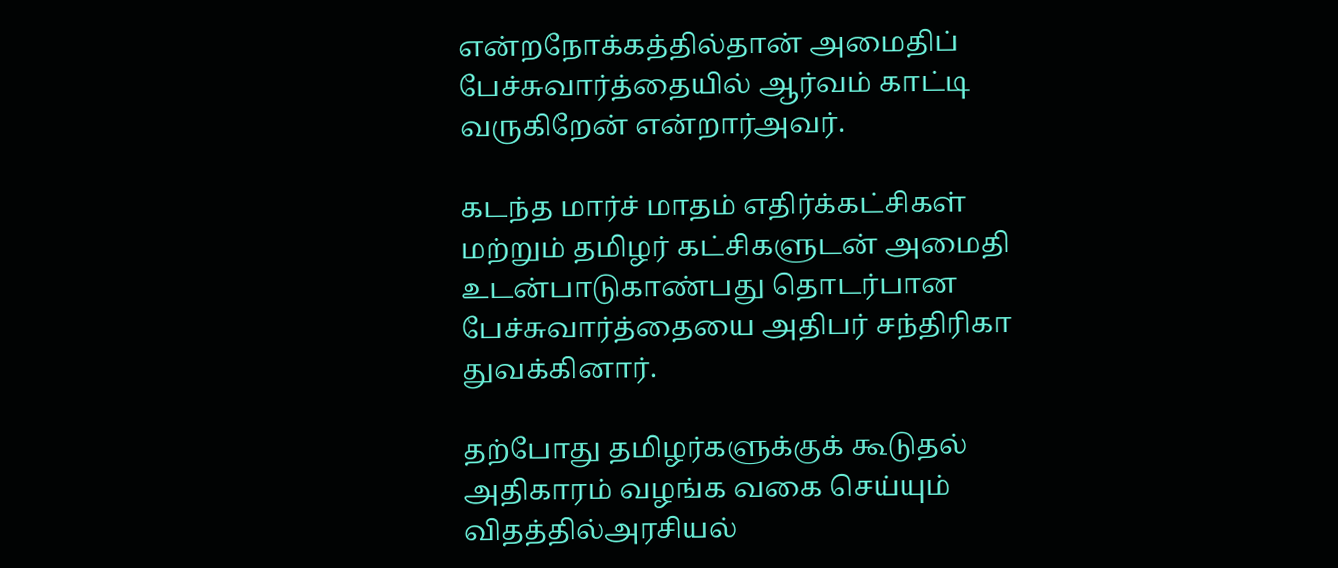என்றநோக்கத்தில்தான் அமைதிப் பேச்சுவார்த்தையில் ஆர்வம் காட்டி வருகிறேன் என்றார்அவர்.

கடந்த மார்ச் மாதம் எதிர்க்கட்சிகள் மற்றும் தமிழர் கட்சிகளுடன் அமைதி உடன்பாடுகாண்பது தொடர்பான பேச்சுவார்த்தையை அதிபர் சந்திரிகா துவக்கினார்.

தற்போது தமிழர்களுக்குக் கூடுதல் அதிகாரம் வழங்க வகை செய்யும் விதத்தில்அரசியல்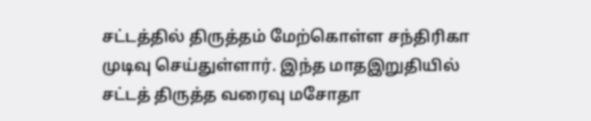சட்டத்தில் திருத்தம் மேற்கொள்ள சந்திரிகா முடிவு செய்துள்ளார். இந்த மாதஇறுதியில் சட்டத் திருத்த வரைவு மசோதா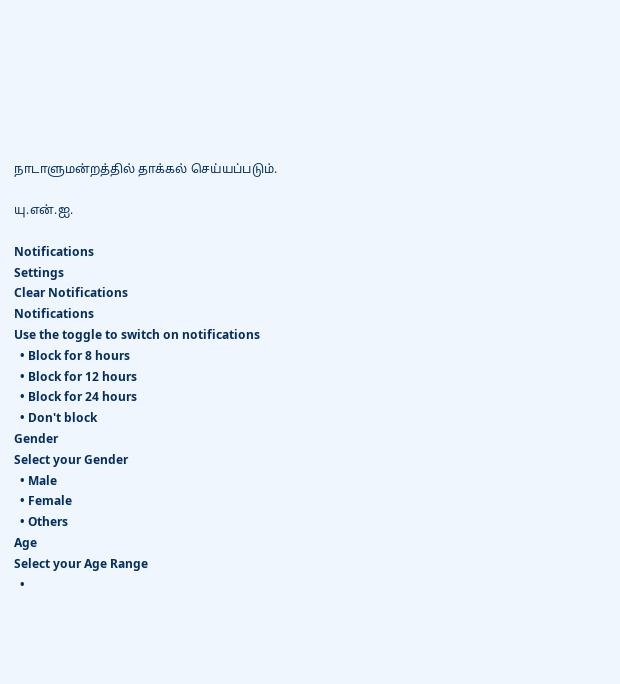நாடாளுமன்றத்தில் தாக்கல் செய்யப்படும்.

யு.என்.ஐ.

Notifications
Settings
Clear Notifications
Notifications
Use the toggle to switch on notifications
  • Block for 8 hours
  • Block for 12 hours
  • Block for 24 hours
  • Don't block
Gender
Select your Gender
  • Male
  • Female
  • Others
Age
Select your Age Range
  •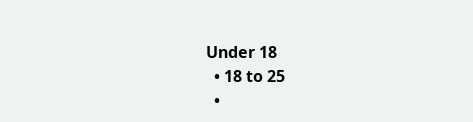Under 18
  • 18 to 25
  •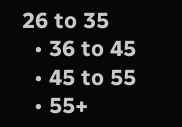26 to 35
  • 36 to 45
  • 45 to 55
  • 55+